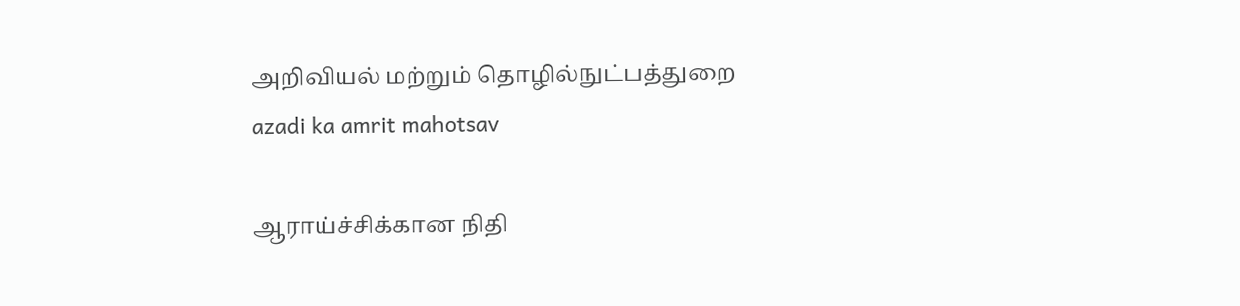அறிவியல் மற்றும் தொழில்நுட்பத்துறை
azadi ka amrit mahotsav

ஆராய்ச்சிக்கான நிதி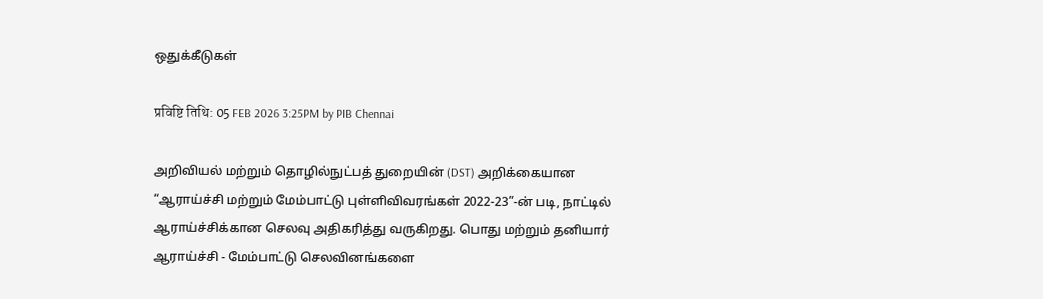ஒதுக்கீடுகள்

प्रविष्टि तिथि: 05 FEB 2026 3:25PM by PIB Chennai

அறிவியல் மற்றும் தொழில்நுட்பத் துறையின் (DST) அறிக்கையான “ஆராய்ச்சி மற்றும் மேம்பாட்டு புள்ளிவிவரங்கள் 2022-23”-ன் படி, நாட்டில் ஆராய்ச்சிக்கான செலவு அதிகரித்து வருகிறது. பொது மற்றும் தனியார் ஆராய்ச்சி - மேம்பாட்டு செலவினங்களை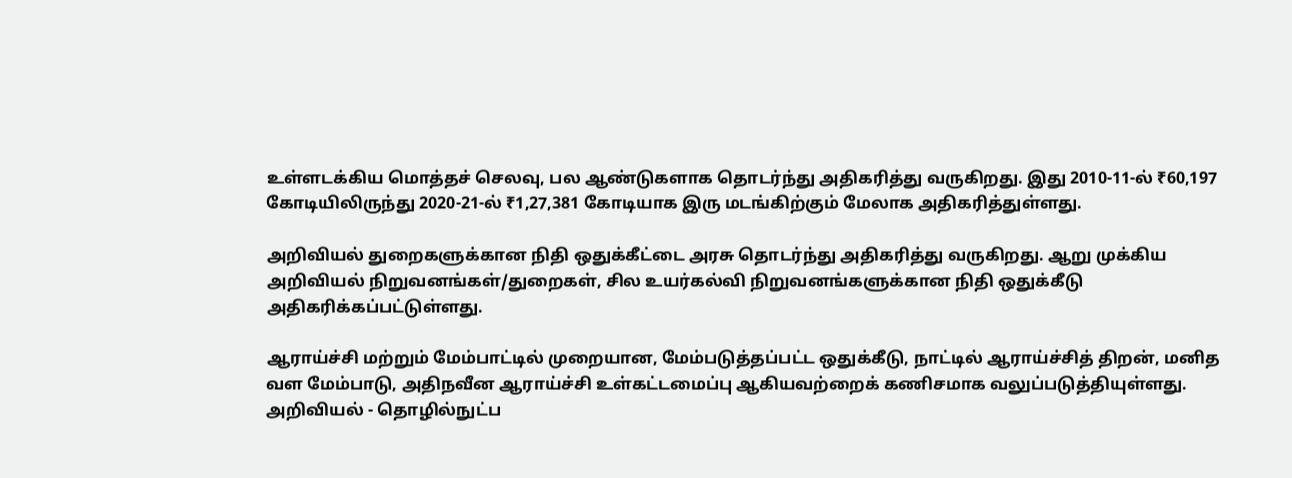உள்ளடக்கிய மொத்தச் செலவு, பல ஆண்டுகளாக தொடர்ந்து அதிகரித்து வருகிறது. இது 2010-11-ல் ₹60,197 கோடியிலிருந்து 2020-21-ல் ₹1,27,381 கோடியாக இரு மடங்கிற்கும் மேலாக அதிகரித்துள்ளது.

அறிவியல் துறைகளுக்கான நிதி ஒதுக்கீட்டை அரசு தொடர்ந்து அதிகரித்து வருகிறது. ஆறு முக்கிய அறிவியல் நிறுவனங்கள்/துறைகள், சில உயர்கல்வி நிறுவனங்களுக்கான நிதி ஒதுக்கீடு அதிகரிக்கப்பட்டுள்ளது.

ஆராய்ச்சி மற்றும் மேம்பாட்டில் முறையான, மேம்படுத்தப்பட்ட ஒதுக்கீடு, நாட்டில் ஆராய்ச்சித் திறன், மனித வள மேம்பாடு, அதிநவீன ஆராய்ச்சி உள்கட்டமைப்பு ஆகியவற்றைக் கணிசமாக வலுப்படுத்தியுள்ளது. அறிவியல் - தொழில்நுட்ப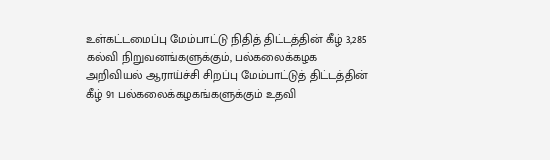உள்கட்டமைப்பு மேம்பாட்டு நிதித் திட்டத்தின் கீழ் 3,285 கல்வி நிறுவனங்களுக்கும், பல்கலைக்கழக  அறிவியல் ஆராய்ச்சி சிறப்பு மேம்பாட்டுத் திட்டத்தின் கீழ் 91 பல்கலைக்கழகங்களுக்கும் உதவி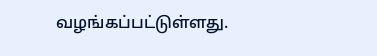வழங்கப்பட்டுள்ளது.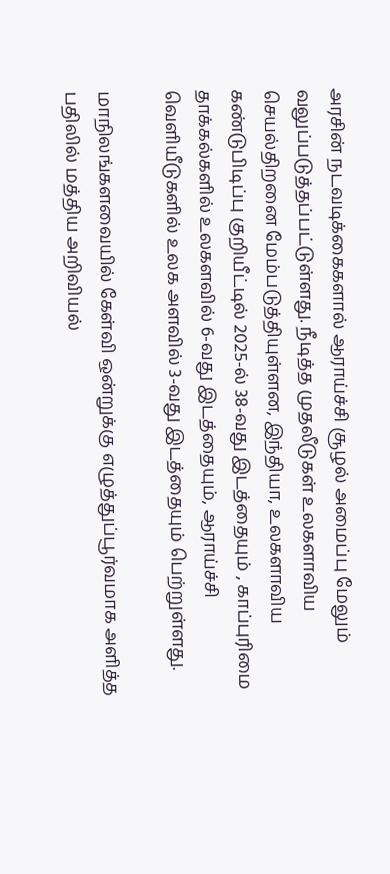அரசின் நடவடிக்கைகளால் ஆராய்ச்சி சூழல் அமைப்பு மேலும் வலுப்படுத்தப்பட்டுள்ளது. நீடித்த முதலீடுகள் உலகளாவிய செயல்திறனை மேம்படுத்தியுள்ளன, இந்தியா, உலகளாவிய கண்டுபிடிப்பு குறியீட்டில் 2025-ல் 38-வது இடத்தையும் , காப்புரிமை தாக்கல்களில் உலகளவில் 6-வது இடத்தையும், ஆராய்ச்சி வெளியீடுகளில் உலக அளவில் 3-வது இடத்தையும் பெற்றுள்ளது.

மாநிலங்களவையில் கேள்வி ஒன்றுக்கு எழுத்துப்பூர்வமாக அளித்த பதிலில் மத்திய அறிவியல்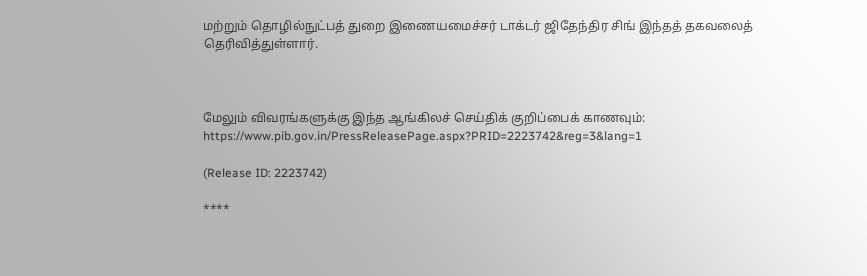மற்றும் தொழில்நுட்பத் துறை இணையமைச்சர் டாக்டர் ஜிதேந்திர சிங் இந்தத் தகவலைத் தெரிவித்துள்ளார்.



மேலும் விவரங்களுக்கு இந்த ஆங்கிலச் செய்திக் குறிப்பைக் காணவும்: https://www.pib.gov.in/PressReleasePage.aspx?PRID=2223742&reg=3&lang=1

(Release ID: 2223742)

****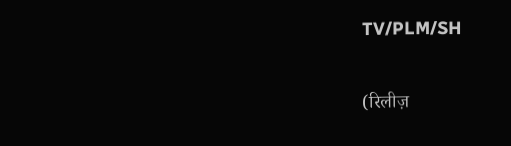TV/PLM/SH


(रिलीज़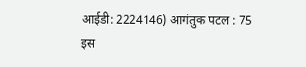आईडी: 2224146) आगंतुक पटल : 75
इस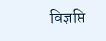विज्ञप्ति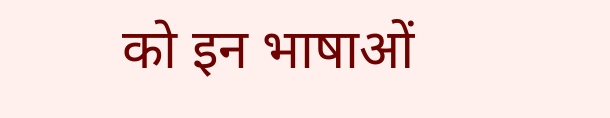को इन भाषाओं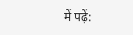में पढ़ें: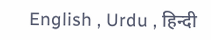English , Urdu , हिन्दी